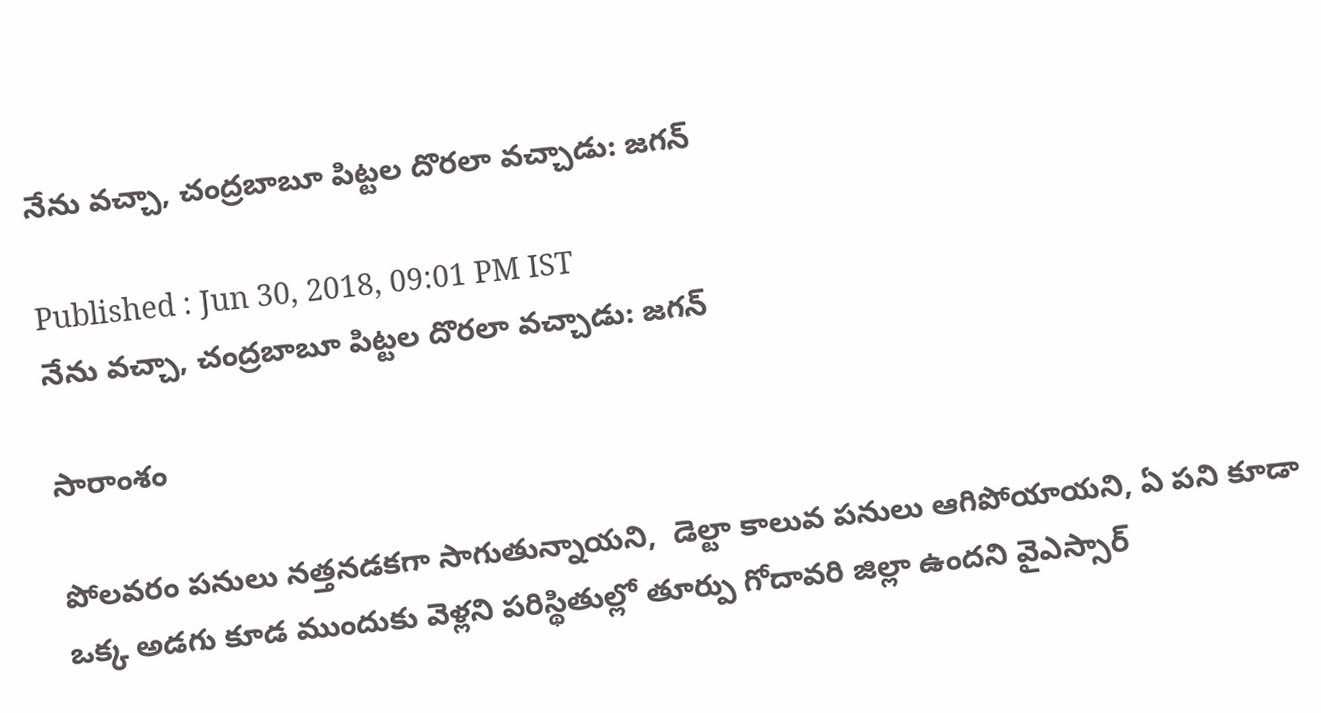నేను వచ్చా, చంద్రబాబూ పిట్టల దొరలా వచ్చాడు: జగన్

Published : Jun 30, 2018, 09:01 PM IST
నేను వచ్చా, చంద్రబాబూ పిట్టల దొరలా వచ్చాడు: జగన్

సారాంశం

పోలవరం పనులు నత్తనడకగా సాగుతున్నాయని,  డెల్టా కాలువ పనులు ఆగిపోయాయని, ఏ పని కూడా ఒక్క అడగు కూడ ముందుకు వెళ్లని పరిస్థితుల్లో తూర్పు గోదావరి జిల్లా ఉందని వైఎస్సార్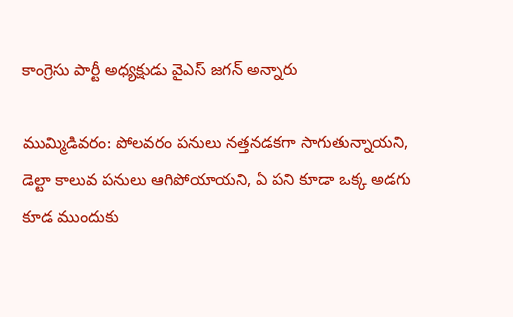కాంగ్రెసు పార్టీ అధ్యక్షుడు వైఎస్ జగన్ అన్నారు

ముమ్మిడివరం: పోలవరం పనులు నత్తనడకగా సాగుతున్నాయని,  డెల్టా కాలువ పనులు ఆగిపోయాయని, ఏ పని కూడా ఒక్క అడగు కూడ ముందుకు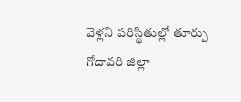వెళ్లని పరిస్థితుల్లో తూర్పు గోదావరి జిల్లా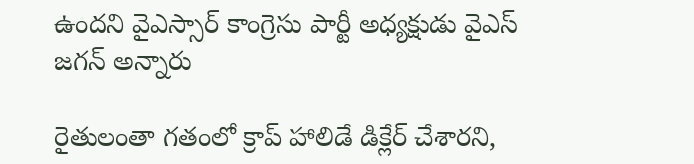ఉందని వైఎస్సార్ కాంగ్రెసు పార్టీ అధ్యక్షుడు వైఎస్ జగన్ అన్నారు

రైతులంతా గతంలో క్రాప్‌ హాలిడే డిక్లేర్‌ చేశారని,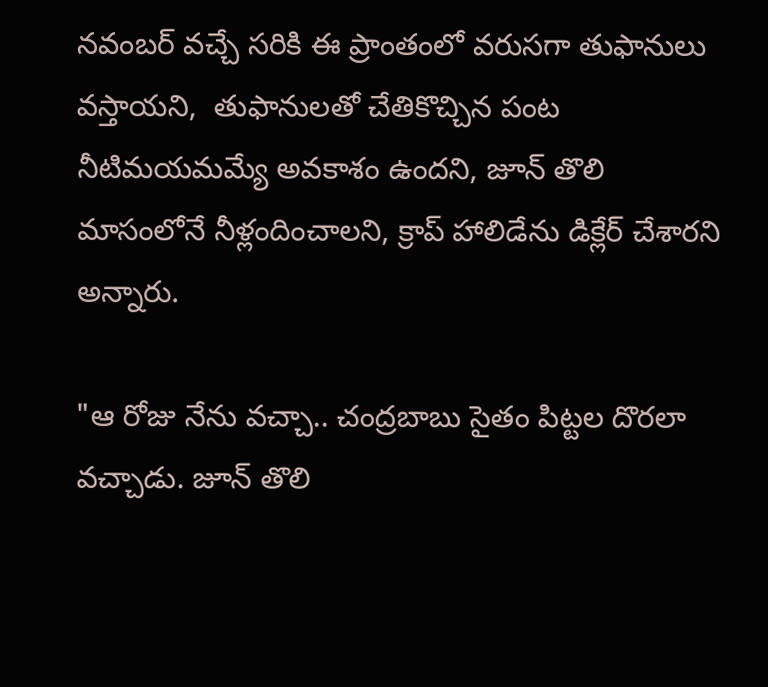నవంబర్‌ వచ్చే సరికి ఈ ప్రాంతంలో వరుసగా తుఫానులు వస్తాయని,  తుఫానులతో చేతికొచ్చిన పంట నీటిమయమమ్యే అవకాశం ఉందని, జూన్‌ తొలి మాసంలోనే నీళ్లందించాలని, క్రాప్‌ హాలిడేను డిక్లేర్‌ చేశారని అన్నారు.

"ఆ రోజు నేను వచ్చా.. చంద్రబాబు సైతం పిట్టల దొరలా వచ్చాడు. జూన్‌ తొలి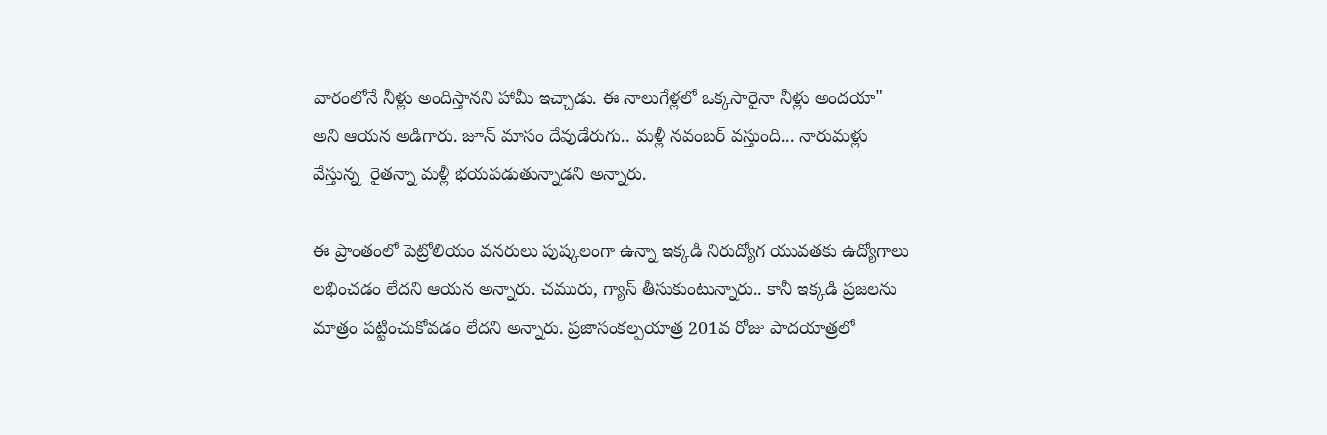వారంలోనే నీళ్లు అందిస్తానని హామీ ఇచ్చాడు. ఈ నాలుగేళ్లలో ఒక్కసారైనా నీళ్లు అందయా" అని ఆయన అడిగారు. జూన్‌ మాసం దేవుడేరుగు.. మళ్లీ నవంబర్‌ వస్తుంది... నారుమళ్లు వేస్తున్న  రైతన్నా మళ్లీ భయపడుతున్నాడని అన్నారు.

ఈ ప్రాంతంలో పెట్రోలియం వనరులు పుష్కలంగా ఉన్నా ఇక్కడి నిరుద్యోగ యువతకు ఉద్యోగాలు లభించడం లేదని ఆయన అన్నారు. చమురు, గ్యాస్‌ తీసుకుంటున్నారు.. కానీ ఇక్కడి ప్రజలను మాత్రం పట్టించుకోవడం లేదని అన్నారు. ప్రజాసంకల్పయాత్ర 201వ రోజు పాదయాత్రలో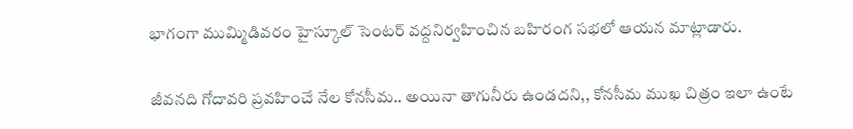భాగంగా ముమ్మిడివరం హైస్కూల్‌ సెంటర్‌ వద్దనిర్వహించిన బహిరంగ సభలో ఆయన మాట్లాడారు.

జీవనది గోదావరి ప్రవహించే నేల కోనసీమ.. అయినా తాగునీరు ఉండదని,, కోనసీమ ముఖ చిత్రం ఇలా ఉంటే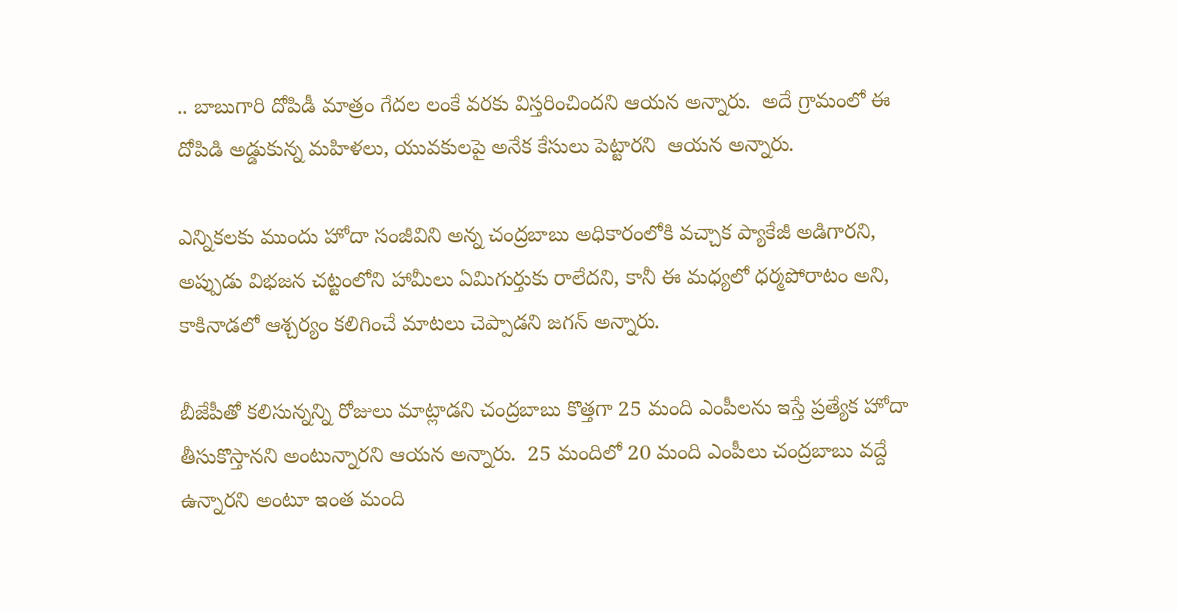.. బాబుగారి దోపిడీ మాత్రం గేదల లంకే వరకు విస్తరించిందని ఆయన అన్నారు.  అదే గ్రామంలో ఈ దోపిడి అడ్డుకున్న మహిళలు, యువకులపై అనేక కేసులు పెట్టారని  ఆయన అన్నారు.

ఎన్నికలకు ముందు హోదా సంజీవిని అన్న చంద్రబాబు అధికారంలోకి వచ్చాక ప్యాకేజీ అడిగారని, అప్పుడు విభజన చట్టంలోని హామీలు ఏమిగుర్తుకు రాలేదని, కానీ ఈ మధ్యలో ధర్మపోరాటం అని, కాకినాడలో ఆశ్చర్యం కలిగించే మాటలు చెప్పాడని జగన్ అన్నారు.

బీజేపీతో కలిసున్నన్ని రోజులు మాట్లాడని చంద్రబాబు కొత్తగా 25 మంది ఎంపీలను ఇస్తే ప్రత్యేక హోదా తీసుకొస్తానని అంటున్నారని ఆయన అన్నారు.  25 మందిలో 20 మంది ఎంపీలు చంద్రబాబు వద్దే ఉన్నారని అంటూ ఇంత మంది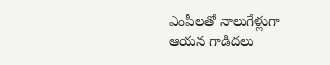ఎంపీలతో నాలుగేళ్లుగా ఆయన గాడిదలు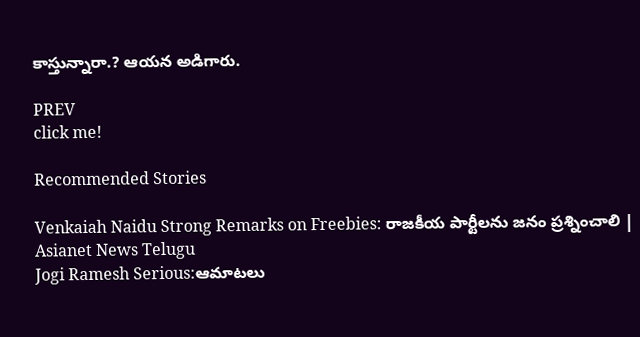కాస్తున్నారా.? ఆయన అడిగారు.

PREV
click me!

Recommended Stories

Venkaiah Naidu Strong Remarks on Freebies: రాజకీయ పార్టీలను జనం ప్రశ్నించాలి | Asianet News Telugu
Jogi Ramesh Serious:ఆమాటలు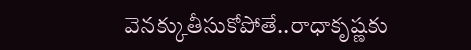వెనక్కుతీసుకోపోతే..రాధాకృష్ణకు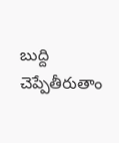బుద్ది చెప్పేతీరుతాం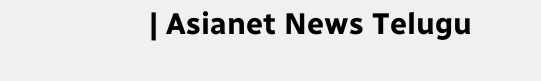| Asianet News Telugu